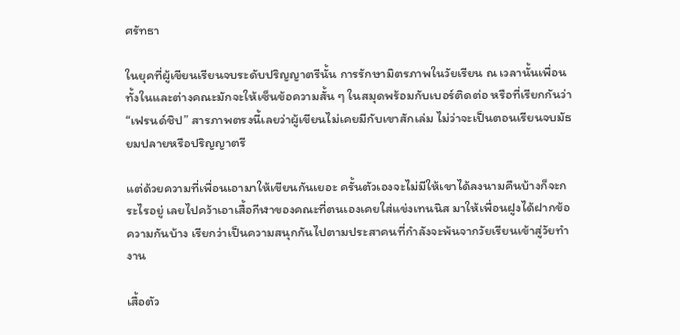ศรัทธา

ในยุคที่ผู้เขียนเรียนจบระดับปริญญาตรีนั้น การรักษามิตรภาพในวัยเรียน ณ เวลานั้นเพื่อนทั้งในและต่างคณะมักจะให้เซ็นข้อความสั้น ๆ ในสมุดพร้อมกับเบอร์ติดต่อ หรือที่เรียกกันว่า “เฟรนด์ชิป” สารภาพตรงนี้เลยว่าผู้เขียนไม่เคยมีกับเขาสักเล่ม ไม่ว่าจะเป็นตอนเรียนจบมัธยมปลายหรือปริญญาตรี

แต่ด้วยความที่เพื่อนเอามาให้เขียนกันเยอะ ครั้นตัวเองจะไม่มีให้เขาได้ลงนามคืนบ้างก็จะกระไรอยู่ เลยไปคว้าเอาเสื้อกีฬาของคณะที่ตนเองเคยใส่แข่งเทนนิส มาให้เพื่อนฝูงได้ฝากข้อความกันบ้าง เรียกว่าเป็นความสนุกกันไปตามประสาคนที่กำลังจะพ้นจากวัยเรียนเข้าสู่วัยทำงาน

เสื้อตัว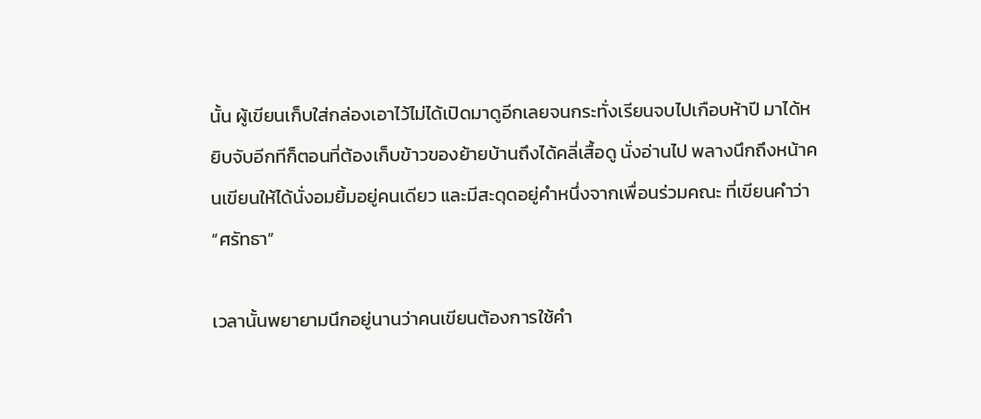นั้น ผู้เขียนเก็บใส่กล่องเอาไว้ไม่ได้เปิดมาดูอีกเลยจนกระทั่งเรียนจบไปเกือบห้าปี มาได้หยิบจับอีกทีก็ตอนที่ต้องเก็บข้าวของย้ายบ้านถึงได้คลี่เสื้อดู นั่งอ่านไป พลางนึกถึงหน้าคนเขียนให้ได้นั่งอมยิ้มอยู่คนเดียว และมีสะดุดอยู่คำหนึ่งจากเพื่อนร่วมคณะ ที่เขียนคำว่า “ศรัทธา”

เวลานั้นพยายามนึกอยู่นานว่าคนเขียนต้องการใช้คำ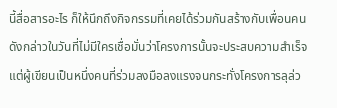นี้สื่อสารอะไร ก็ให้นึกถึงกิจกรรมที่เคยได้ร่วมกันสร้างกับเพื่อนคนดังกล่าวในวันที่ไม่มีใครเชื่อมั่นว่าโครงการนั้นจะประสบความสำเร็จ แต่ผู้เขียนเป็นหนึ่งคนที่ร่วมลงมือลงแรงจนกระทั่งโครงการลุล่ว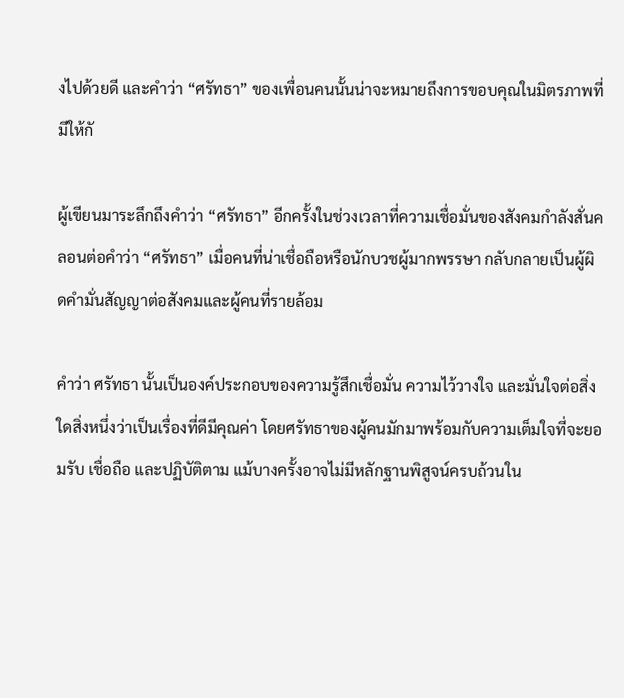งไปด้วยดี และคำว่า “ศรัทธา” ของเพื่อนคนนั้นน่าจะหมายถึงการขอบคุณในมิตรภาพที่มีให้กั

ผู้เขียนมาระลึกถึงคำว่า “ศรัทธา” อีกครั้งในช่วงเวลาที่ความเชื่อมั่นของสังคมกำลังสั่นคลอนต่อคำว่า “ศรัทธา” เมื่อคนที่น่าเชื่อถือหรือนักบวชผู้มากพรรษา กลับกลายเป็นผู้ผิดคำมั่นสัญญาต่อสังคมและผู้คนที่รายล้อม

คำว่า ศรัทธา นั้นเป็นองค์ประกอบของความรู้สึกเชื่อมั่น ความไว้วางใจ และมั่นใจต่อสิ่งใดสิ่งหนึ่งว่าเป็นเรื่องที่ดีมีคุณค่า โดยศรัทธาของผู้คนมักมาพร้อมกับความเต็มใจที่จะยอมรับ เชื่อถือ และปฏิบัติตาม แม้บางครั้งอาจไม่มีหลักฐานพิสูจน์ครบถ้วนใน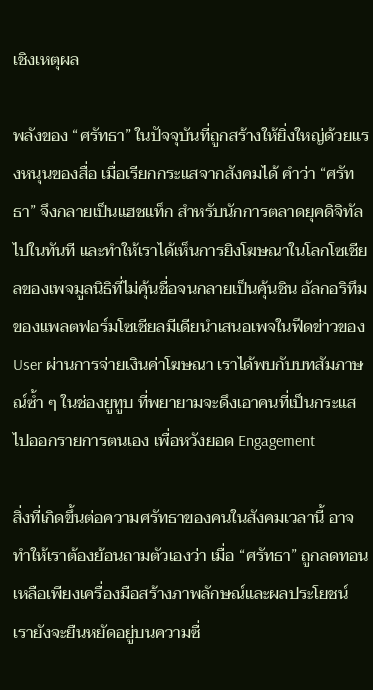เชิงเหตุผล

พลังของ “ศรัทธา” ในปัจจุบันที่ถูกสร้างให้ยิ่งใหญ่ด้วยแรงหนุนของสื่อ เมื่อเรียกกระแสจากสังคมได้ คำว่า “ศรัทธา” จึงกลายเป็นแฮชแท็ก สำหรับนักการตลาดยุคดิจิทัลไปในทันที และทำให้เราได้เห็นการยิงโฆษณาในโลกโซเชียลของเพจมูลนิธิที่ไม่คุ้นชื่อจนกลายเป็นคุ้นชิน อัลกอริทึมของแพลตฟอร์มโซเชียลมีเดียนำเสนอเพจในฟีดข่าวของ User ผ่านการจ่ายเงินค่าโฆษณา เราได้พบกับบทสัมภาษณ์ซ้ำ ๆ ในช่องยูทูบ ที่พยายามจะดึงเอาคนที่เป็นกระแสไปออกรายการตนเอง เพื่อหวังยอด Engagement

สิ่งที่เกิดขึ้นต่อความศรัทธาของคนในสังคมเวลานี้ อาจทำให้เราต้องย้อนถามตัวเองว่า เมื่อ “ศรัทธา” ถูกลดทอนเหลือเพียงเครื่องมือสร้างภาพลักษณ์และผลประโยชน์ เรายังจะยืนหยัดอยู่บนความซื่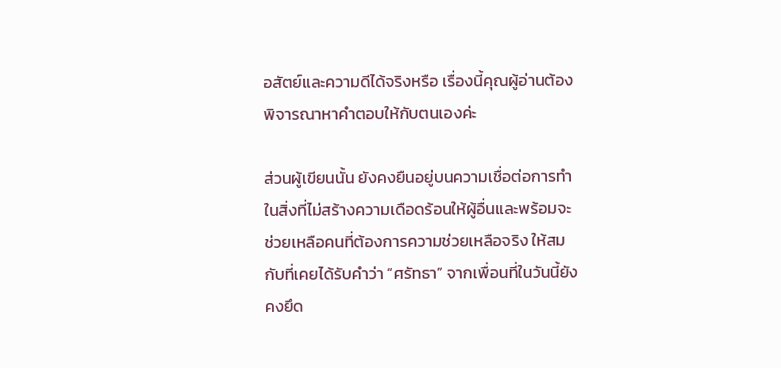อสัตย์และความดีได้จริงหรือ เรื่องนี้คุณผู้อ่านต้องพิจารณาหาคำตอบให้กับตนเองค่ะ

ส่วนผู้เขียนนั้น ยังคงยืนอยู่บนความเชื่อต่อการทำในสิ่งที่ไม่สร้างความเดือดร้อนให้ผู้อื่นและพร้อมจะช่วยเหลือคนที่ต้องการความช่วยเหลือจริง ให้สมกับที่เคยได้รับคำว่า “ศรัทธา” จากเพื่อนที่ในวันนี้ยังคงยึด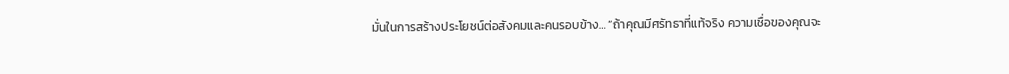มั่นในการสร้างประโยชน์ต่อสังคมและคนรอบข้าง… “ถ้าคุณมีศรัทธาที่แท้จริง ความเชื่อของคุณจะ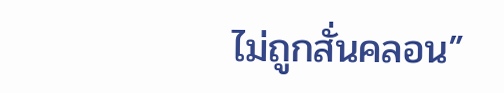ไม่ถูกสั่นคลอน”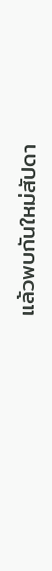แล้วพบกันใหม่สัปดา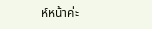ห์หน้าค่ะ